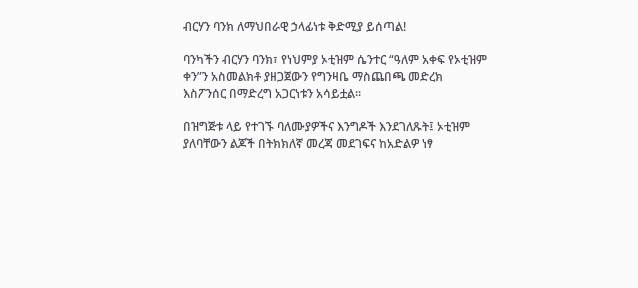ብርሃን ባንክ ለማህበራዊ ኃላፊነቱ ቅድሚያ ይሰጣል!

ባንካችን ብርሃን ባንክ፣ የነህምያ ኦቲዝም ሴንተር “ዓለም አቀፍ የኦቲዝም ቀን”ን አስመልክቶ ያዘጋጀውን የግንዛቤ ማስጨበጫ መድረክ እስፖንሰር በማድረግ አጋርነቱን አሳይቷል፡፡

በዝግጅቱ ላይ የተገኙ ባለሙያዎችና እንግዶች እንደገለጹት፤ ኦቲዝም ያለባቸውን ልጆች በትክክለኛ መረጃ መደገፍና ከአድልዎ ነፃ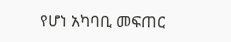የሆነ አካባቢ መፍጠር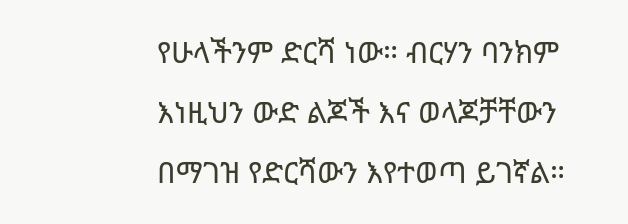የሁላችንም ድርሻ ነው። ብርሃን ባንክም እነዚህን ውድ ልጆች እና ወላጆቻቸውን በማገዝ የድርሻውን እየተወጣ ይገኛል።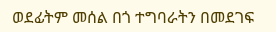ወደፊትም መሰል በጎ ተግባራትን በመደገፍ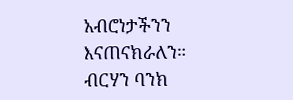አብሮነታችንን እናጠናክራለን።
ብርሃን ባንክ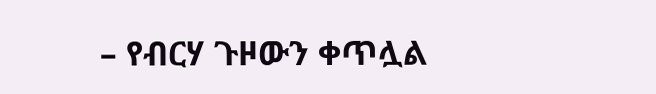– የብርሃ ጉዞውን ቀጥሏል